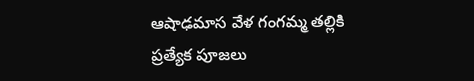ఆషాఢమాస వేళ గంగమ్మ తల్లికి ప్రత్యేక పూజలు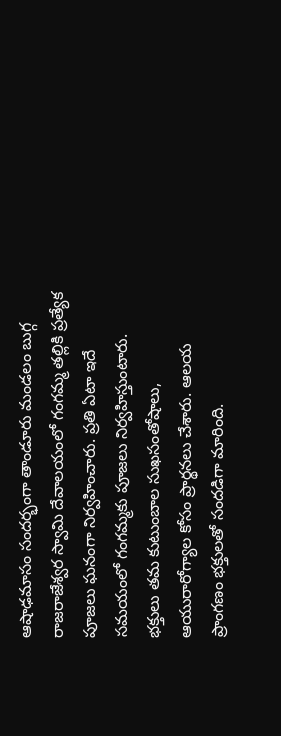ఆషాఢమాసం సందర్భంగా తాండూరు మండ‌లం బుగ్గ రాజ‌రాజేశ్వ‌ర స్వామి దేవాలయంలో గంగమ్మ తల్లికి ప్రత్యేక పూజలు ఘనంగా నిర్వహించారు. ప్ర‌తి ఏటా ఇదే స‌మ‌యంలో గంగ‌మ్మ‌కు పూజ‌లు నిర్వ‌హిస్తుంటారు. భక్తులు తమ కుటుంబాల సుఖసంతోషాలు, ఆయురారోగ్యాల కోసం ప్రార్థనలు చేశారు. ఆలయ ప్రాంగణం భక్తులతో సందడిగా మారింది.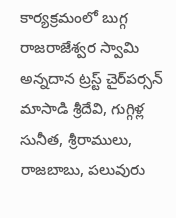కార్య‌క్ర‌మంలో బుగ్గ రాజ‌రాజేశ్వ‌ర స్వామి అన్న‌దాన ట్ర‌స్ట్ చైర్‌ప‌ర్స‌న్ మాసాడి శ్రీ‌దేవి, గుగ్గిళ్ల సునీత‌, శ్రీ‌రాములు, రాజ‌బాబు, ప‌లువురు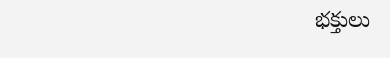భ‌క్తులు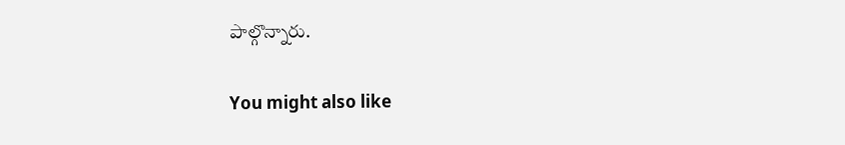పాల్గొన్నారు.

You might also like